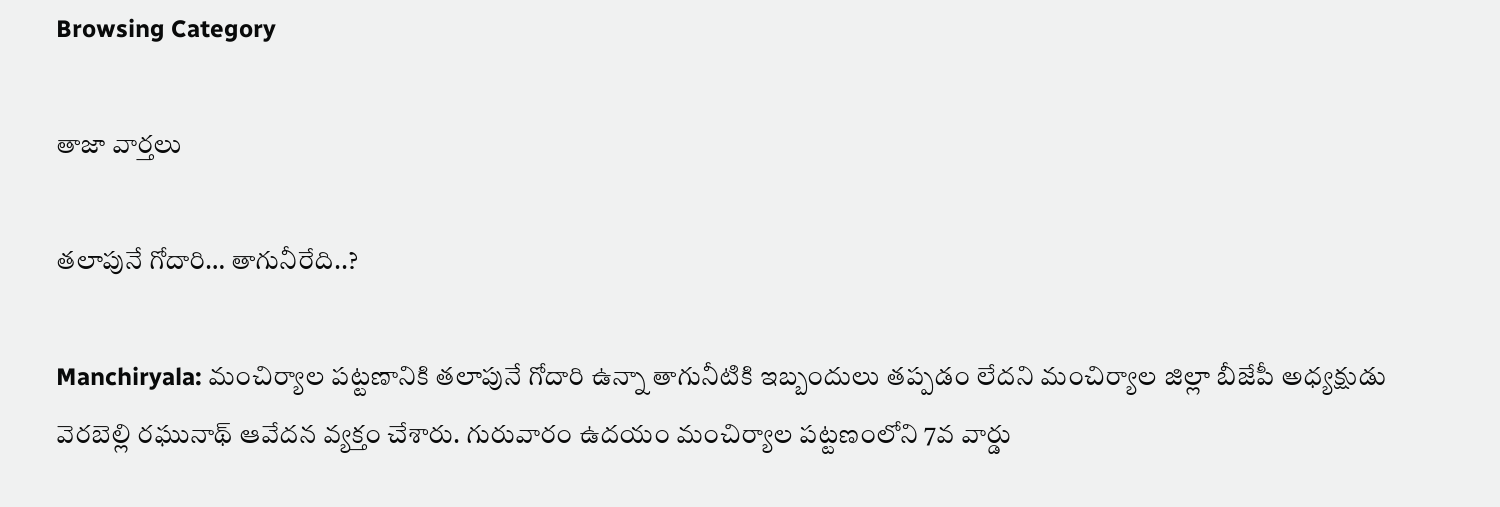Browsing Category

తాజా వార్తలు

త‌లాపునే గోదారి… తాగునీరేది..?

Manchiryala: మంచిర్యాల ప‌ట్ట‌ణానికి త‌లాపునే గోదారి ఉన్నా తాగునీటికి ఇబ్బందులు త‌ప్ప‌డం లేద‌ని మంచిర్యాల జిల్లా బీజేపీ అధ్యక్షుడు వెర‌బెల్లి రఘునాథ్ ఆవేద‌న వ్య‌క్తం చేశారు. గురువారం ఉదయం మంచిర్యాల పట్టణంలోని 7వ వార్డు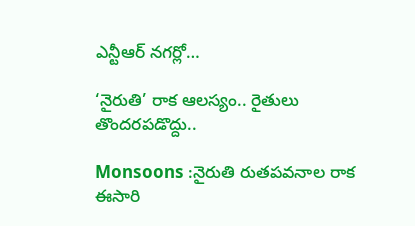ఎన్టీఆర్ నగర్లో…

‘నైరుతి’ రాక ఆల‌స్యం.. రైతులు తొందరపడొద్దు..

Monsoons :నైరుతి రుతపవనాల రాక ఈసారి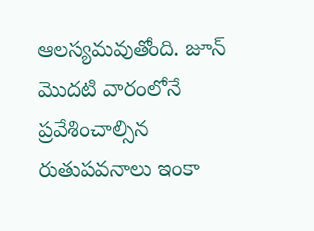ఆలస్యమవుతోంది. జూన్ మెుదటి వారంలోనే ప్రవేశించాల్సిన రుతుపవనాలు ఇంకా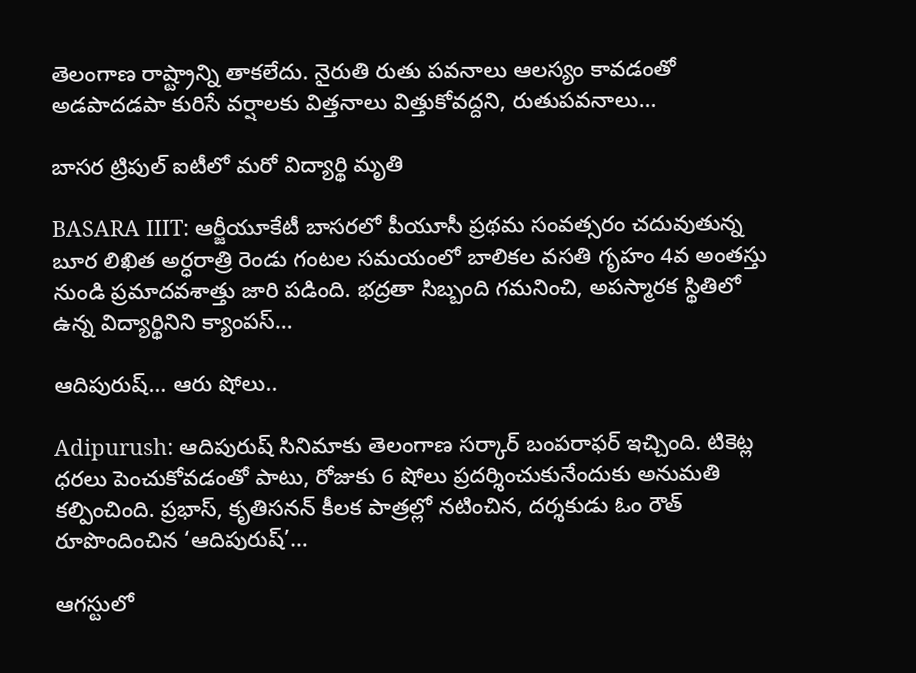తెలంగాణ రాష్ట్రాన్ని తాకలేదు. నైరుతి రుతు ప‌వనాలు ఆల‌స్యం కావ‌డంతో అడ‌పాద‌డ‌పా కురిసే వ‌ర్షాల‌కు విత్త‌నాలు విత్తుకోవ‌ద్ద‌ని, రుతుపవనాలు…

బాసర ట్రిపుల్ ఐటీలో మరో విద్యార్థి మృతి

BASARA IIIT: ఆర్జీయూకేటీ బాసరలో పీయూసీ ప్రథమ సంవత్సరం చదువుతున్న బూర లిఖిత అర్ధరాత్రి రెండు గంటల సమయంలో బాలికల వసతి గృహం 4వ అంతస్తు నుండి ప్రమాదవశాత్తు జారి పడింది. భద్రతా సిబ్బంది గమనించి, అపస్మారక స్థితిలో ఉన్న విద్యార్థినిని క్యాంపస్…

ఆదిపురుష్… ఆరు షోలు..

Adipurush: ఆదిపురుష్ సినిమాకు తెలంగాణ సర్కార్ బంపరాఫర్ ఇచ్చింది. టికెట్ల ధరలు పెంచుకోవ‌డంతో పాటు, రోజుకు 6 షోలు ప్రదర్శించుకునేందుకు అనుమ‌తి కల్పించింది. ప్రభాస్‌, కృతిసనన్ కీలక పాత్రల్లో నటించిన, దర్శకుడు ఓం రౌత్‌ రూపొందించిన ‘ఆదిపురుష్‌’…

ఆగస్టులో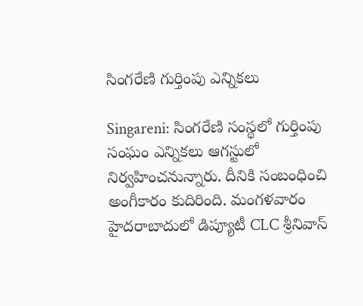సింగరేణి గుర్తింపు ఎన్నికలు

Singareni: సింగరేణి సంస్థలో గుర్తింపు సంఘం ఎన్నికలు ఆగస్టులో నిర్వహించనున్నారు. దీనికి సంబంధించి అంగీకారం కుదిరింది. మంగళవారం హైదరాబాదులో డిప్యూటీ CLC శ్రీనివాస్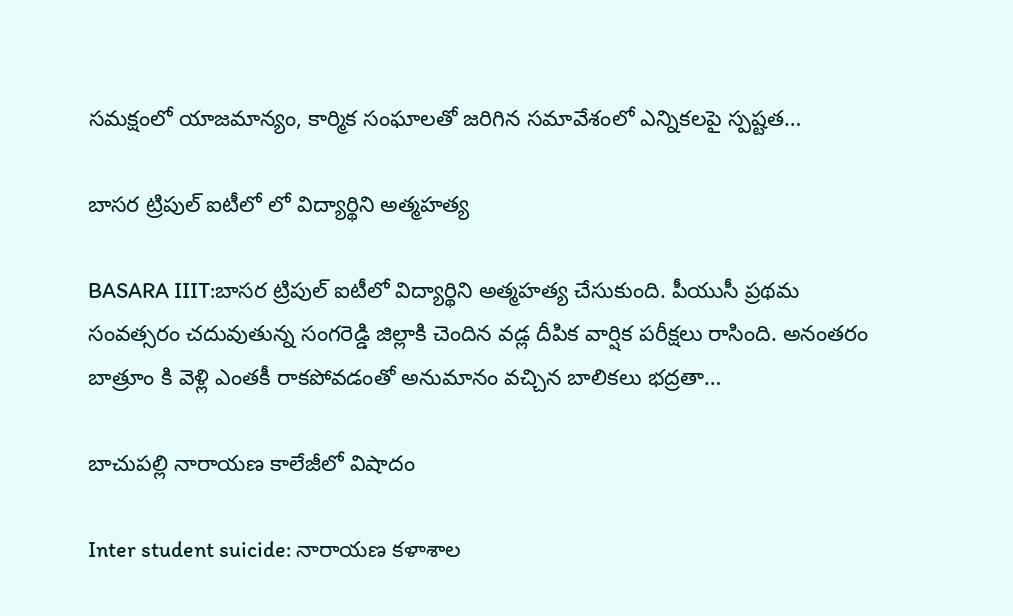సమక్షంలో యాజమాన్యం, కార్మిక సంఘాలతో జరిగిన సమావేశంలో ఎన్నిక‌ల‌పై స్ప‌ష్ట‌త…

బాసర ట్రిపుల్ ఐటీలో లో విద్యార్థిని అత్మహత్య

BASARA IIIT:బాసర ట్రిపుల్ ఐటీలో విద్యార్థిని అత్మహత్య చేసుకుంది. పీయుసీ ప్రథమ సంవత్సరం చదువుతున్న సంగరెడ్డి జిల్లాకి చెందిన వడ్ల దీపిక వార్షిక పరీక్షలు రాసింది. అనంతరం బాత్రూం కి వెళ్లి ఎంతకీ రాకపోవడంతో అనుమానం వచ్చిన బాలికలు భద్రతా…

బాచుపల్లి నారాయణ కాలేజీలో విషాదం

Inter student suicide: నారాయణ కళాశాల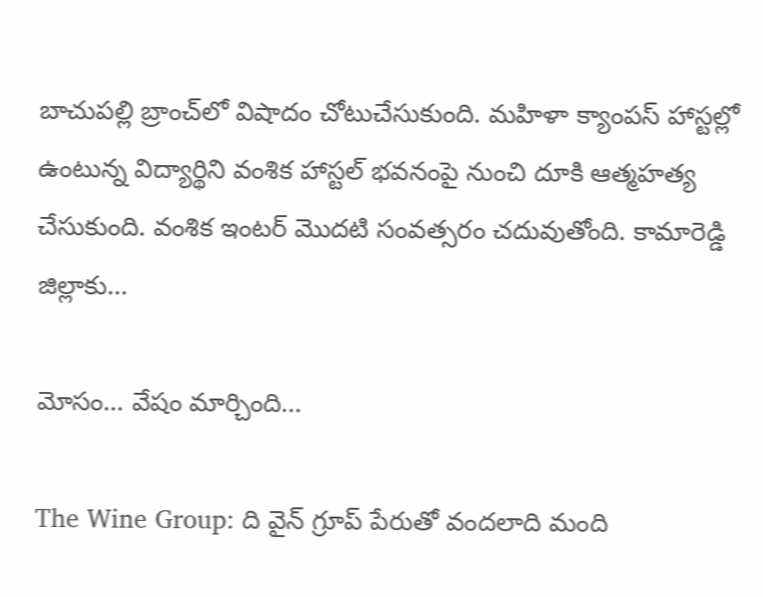బాచుపల్లి బ్రాంచ్‌లో విషాదం చోటుచేసుకుంది. మహిళా క్యాంపస్ హాస్టల్లో ఉంటున్న విద్యార్థిని వంశిక హాస్టల్ భవనంపై నుంచి దూకి ఆత్మహత్య చేసుకుంది. వంశిక ఇంటర్ మొదటి సంవత్సరం చదువుతోంది. కామారెడ్డి జిల్లాకు…

మోసం… వేషం మార్చింది…

The Wine Group: ది వైన్ గ్రూప్ పేరుతో వంద‌లాది మంది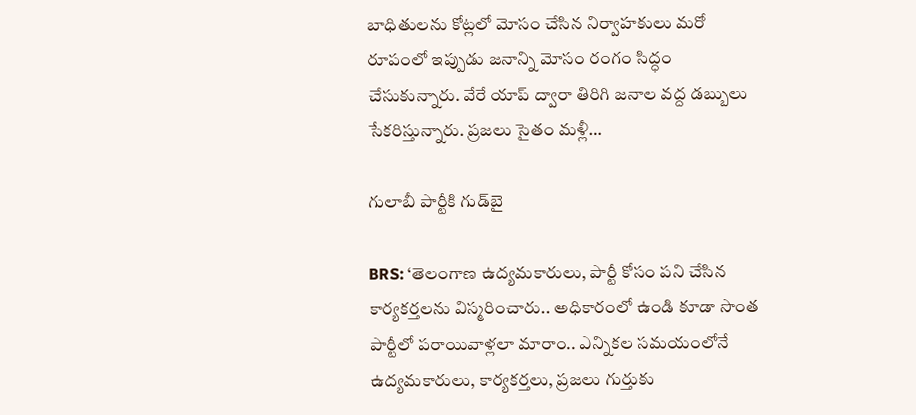బాధితుల‌ను కోట్ల‌లో మోసం చేసిన నిర్వాహ‌కులు మ‌రో రూపంలో ఇప్పుడు జ‌నాన్ని మోసం రంగం సిద్ధం చేసుకున్నారు. వేరే యాప్ ద్వారా తిరిగి జ‌నాల వ‌ద్ద డ‌బ్బులు సేక‌రిస్తున్నారు. ప్ర‌జ‌లు సైతం మ‌ళ్లీ…

గులాబీ పార్టీకి గుడ్‌బై

BRS: ‘తెలంగాణ ఉద్యమకారులు, పార్టీ కోసం పని చేసిన కార్యకర్తలను విస్మరించారు.. అధికారంలో ఉండి కూడా సొంత పార్టీలో పరాయివాళ్లలా మారాం.. ఎన్నికల సమయంలోనే ఉద్యమకారులు, కార్యకర్తలు, ప్రజలు గుర్తుకు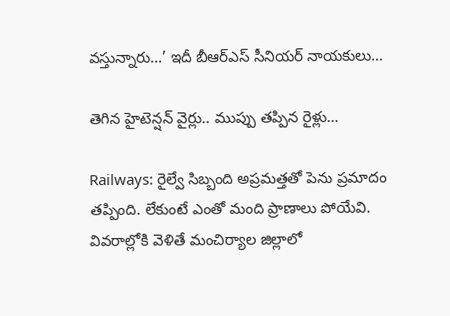వస్తున్నారు...’ ఇదీ బీఆర్ఎస్ సీనియర్ నాయకులు…

తెగిన హైటెన్ష‌న్ వైర్లు.. ముప్పు త‌ప్పిన రైళ్లు…

Railways: రైల్వే సిబ్బంది అప్ర‌మ‌త్త‌తో పెను ప్ర‌మాదం త‌ప్పింది. లేకుంటే ఎంతో మంది ప్రాణాలు పోయేవి. వివ‌రాల్లోకి వెళితే మంచిర్యాల జిల్లాలో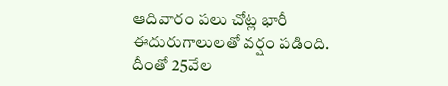ఆదివారం ప‌లు చోట్ల భారీ ఈదురుగాలులతో వ‌ర్షం ప‌డింది. దీంతో 25వేల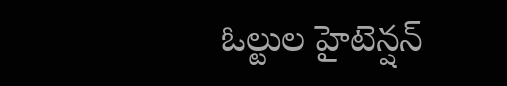ఓల్టుల హైటెన్షన్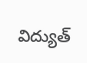విద్యుత్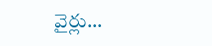వైర్లు…